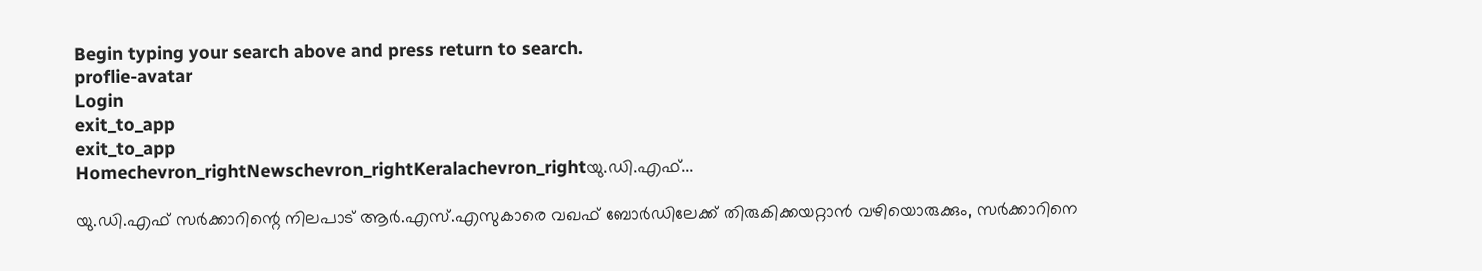Begin typing your search above and press return to search.
proflie-avatar
Login
exit_to_app
exit_to_app
Homechevron_rightNewschevron_rightKeralachevron_rightയു.ഡി.എഫ്...

യു.ഡി.എഫ് സർക്കാറിന്റെ നിലപാട് ആർ.എസ്.എസുകാരെ വഖഫ് ബോർഡിലേക്ക് തിരുകിക്കയറ്റാൻ വഴിയൊരുക്കും, സർക്കാറിനെ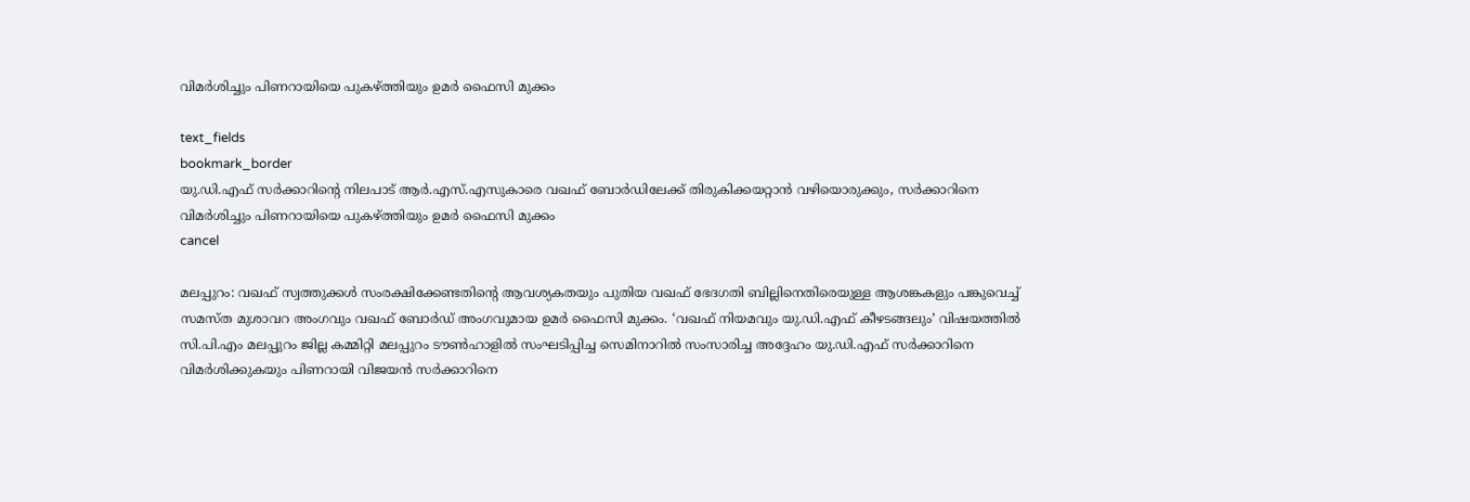വിമർശിച്ചും പിണറായിയെ പുകഴ്ത്തിയും ഉമർ ഫൈസി മുക്കം

text_fields
bookmark_border
യു.ഡി.എഫ് സർക്കാറിന്റെ നിലപാട് ആർ.എസ്.എസുകാരെ വഖഫ് ബോർഡിലേക്ക് തിരുകിക്കയറ്റാൻ വഴിയൊരുക്കും, സർക്കാറിനെ വിമർശിച്ചും പിണറായിയെ പുകഴ്ത്തിയും ഉമർ ഫൈസി മുക്കം
cancel

മലപ്പുറം: വഖഫ് സ്വത്തുക്കൾ സംരക്ഷിക്കേണ്ടതിന്റെ ആവശ്യകതയും പുതിയ വഖഫ് ഭേദഗതി ബില്ലിനെതിരെയുള്ള ആശങ്കകളും പങ്കുവെച്ച് സമസ്ത മുശാവറ അംഗവും വഖഫ് ബോർഡ് അംഗവുമായ ഉമർ ഫൈസി മുക്കം. ‘വഖഫ് നിയമവും യു.ഡി.എഫ് കീഴടങ്ങലും’ വിഷയത്തിൽ സി.പി.എം മലപ്പുറം ജില്ല കമ്മിറ്റി മലപ്പുറം ടൗൺഹാളിൽ സംഘടിപ്പിച്ച സെമിനാറിൽ സംസാരിച്ച അദ്ദേഹം യു.ഡി.എഫ് സർക്കാറിനെ വിമർശിക്കുകയും പിണറായി വിജയൻ സർക്കാറിനെ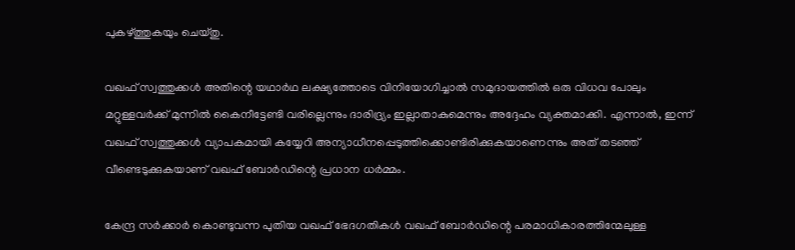പുകഴ്ത്തുകയും ചെയ്തു.

വഖഫ് സ്വത്തുക്കൾ അതിന്റെ യഥാർഥ ലക്ഷ്യത്തോടെ വിനിയോഗിച്ചാൽ സമുദായത്തിൽ ഒരു വിധവ പോലും മറ്റുള്ളവർക്ക് മുന്നിൽ കൈനീട്ടേണ്ടി വരില്ലെന്നും ദാരിദ്ര്യം ഇല്ലാതാകുമെന്നും അദ്ദേഹം വ്യക്തമാക്കി. എന്നാൽ, ഇന്ന് വഖഫ് സ്വത്തുക്കൾ വ്യാപകമായി കയ്യേറി അന്യാധീനപ്പെടുത്തിക്കൊണ്ടിരിക്കുകയാണെന്നും അത് തടഞ്ഞ് വീണ്ടെടുക്കുകയാണ് വഖഫ് ബോർഡിന്റെ പ്രധാന ധർമ്മം.

കേന്ദ്ര സർക്കാർ കൊണ്ടുവന്ന പുതിയ വഖഫ് ഭേദഗതികൾ വഖഫ് ബോർഡിന്റെ പരമാധികാരത്തിന്മേലുള്ള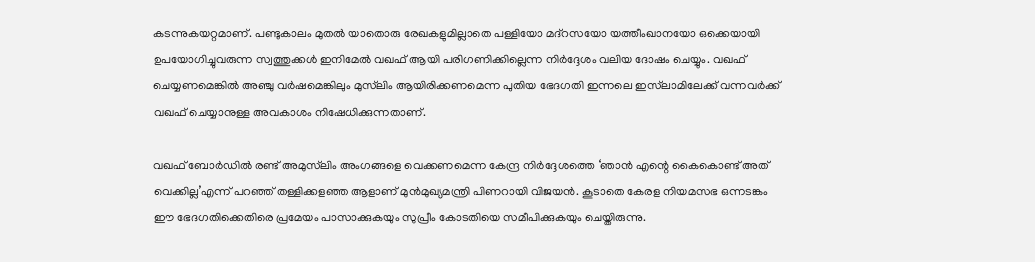കടന്നുകയറ്റമാണ്. പണ്ടുകാലം മുതൽ യാതൊരു രേഖകളുമില്ലാതെ പള്ളിയോ മദ്റസയോ യത്തീംഖാനയോ ഒക്കെയായി ഉപയോഗിച്ചുവരുന്ന സ്വത്തുക്കൾ ഇനിമേൽ വഖഫ് ആയി പരിഗണിക്കില്ലെന്ന നിർദ്ദേശം വലിയ ദോഷം ചെയ്യും. വഖഫ് ചെയ്യണമെങ്കിൽ അഞ്ചു വർഷമെങ്കിലും മുസ്‍ലിം ആയിരിക്കണമെന്ന പുതിയ ഭേദഗതി ഇന്നലെ ഇസ്‍ലാമിലേക്ക് വന്നവർക്ക് വഖഫ് ചെയ്യാനുള്ള അവകാശം നിഷേധിക്കുന്നതാണ്.

വഖഫ് ബോർഡിൽ രണ്ട് അമുസ്‍ലിം അംഗങ്ങളെ വെക്കണമെന്ന കേന്ദ്ര നിർദ്ദേശത്തെ ‘ഞാൻ എന്റെ കൈകൊണ്ട് അത് വെക്കില്ല’എന്ന് പറഞ്ഞ് തള്ളിക്കളഞ്ഞ ആളാണ് മുൻമുഖ്യമന്ത്രി പിണറായി വിജയൻ. കൂടാതെ കേരള നിയമസഭ ഒന്നടങ്കം ഈ ഭേദഗതിക്കെതിരെ പ്രമേയം പാസാക്കുകയും സുപ്രീം കോടതിയെ സമീപിക്കുകയും ചെയ്തിരുന്നു.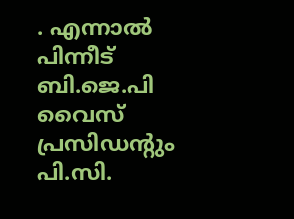. എന്നാൽ പിന്നീട് ബി.ജെ.പി വൈസ് പ്രസിഡന്റും പി.സി.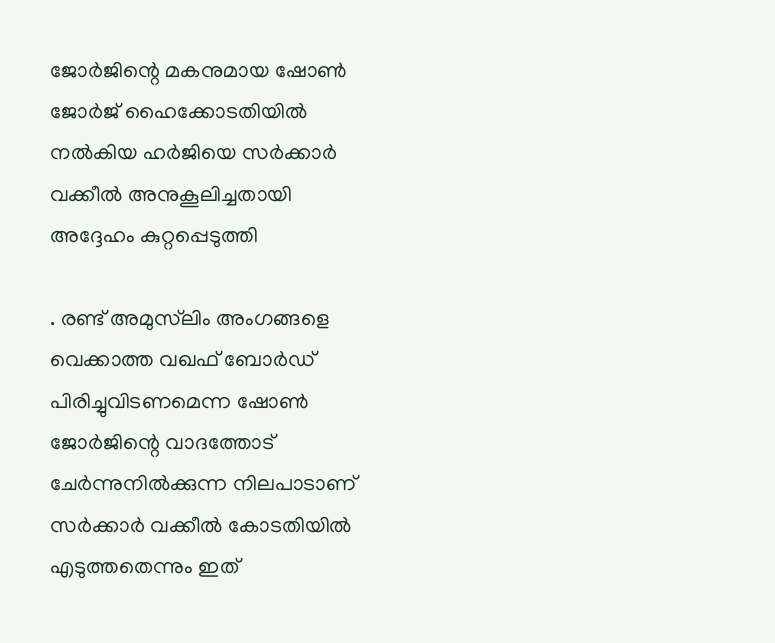ജോർജിന്റെ മകനുമായ ഷോൺ ജോർജ് ഹൈക്കോടതിയിൽ നൽകിയ ഹർജിയെ സർക്കാർ വക്കീൽ അനുകൂലിച്ചതായി അദ്ദേഹം കുറ്റപ്പെടുത്തി

. രണ്ട് അമുസ്‍ലിം അംഗങ്ങളെ വെക്കാത്ത വഖഫ് ബോർഡ് പിരിച്ചുവിടണമെന്ന ഷോൺ ജോർജിന്റെ വാദത്തോട് ചേർന്നുനിൽക്കുന്ന നിലപാടാണ് സർക്കാർ വക്കീൽ കോടതിയിൽ എടുത്തതെന്നും ഇത്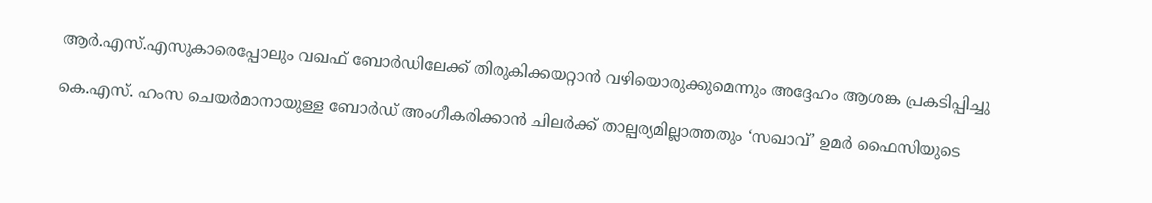ആർ.എസ്.എസുകാരെപ്പോലും വഖഫ് ബോർഡിലേക്ക് തിരുകിക്കയറ്റാൻ വഴിയൊരുക്കുമെന്നും അദ്ദേഹം ആശങ്ക പ്രകടിപ്പിച്ചു

കെ.എസ്. ഹംസ ചെയർമാനായുള്ള ബോർഡ് അംഗീകരിക്കാൻ ചിലർക്ക് താല്പര്യമില്ലാത്തതും ‘സഖാവ്’ ഉമർ ഫൈസിയുടെ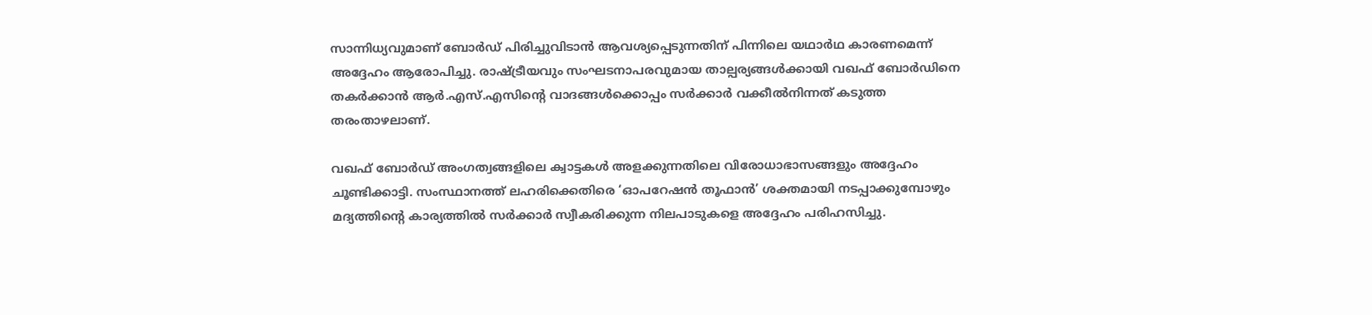സാന്നിധ്യവുമാണ് ബോർഡ് പിരിച്ചുവിടാൻ ആവശ്യപ്പെടുന്നതിന് പിന്നിലെ യഥാർഥ കാരണമെന്ന് അദ്ദേഹം ആരോപിച്ചു. രാഷ്ട്രീയവും സംഘടനാപരവുമായ താല്പര്യങ്ങൾക്കായി വഖഫ് ബോർഡിനെ തകർക്കാൻ ആർ.എസ്.എസിന്റെ വാദങ്ങൾക്കൊപ്പം സർക്കാർ വക്കീൽനിന്നത് കടുത്ത തരംതാഴലാണ്.

വഖഫ് ബോർഡ് അംഗത്വങ്ങളിലെ ക്വാട്ടകൾ അളക്കുന്നതിലെ വിരോധാഭാസങ്ങളും അദ്ദേഹം ചൂണ്ടിക്കാട്ടി. സംസ്ഥാനത്ത് ലഹരിക്കെതിരെ ‘ഓപറേഷൻ തൂഫാൻ’ ശക്തമായി നടപ്പാക്കുമ്പോഴും മദ്യത്തിന്റെ കാര്യത്തിൽ സർക്കാർ സ്വീകരിക്കുന്ന നിലപാടുകളെ അദ്ദേഹം പരിഹസിച്ചു.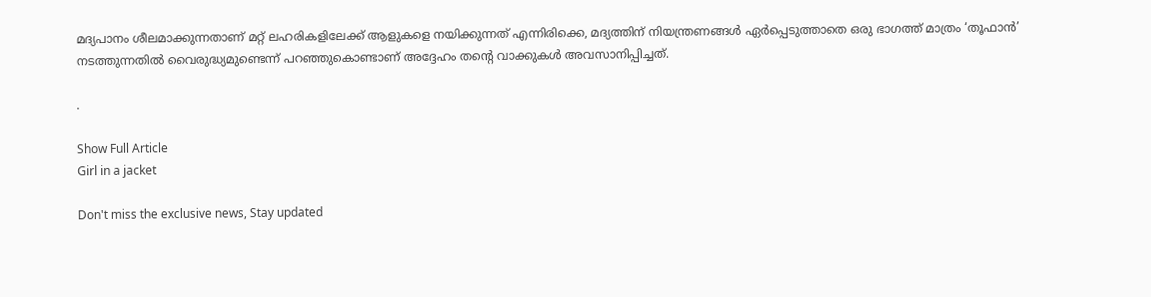മദ്യപാനം ശീലമാക്കുന്നതാണ് മറ്റ് ലഹരികളിലേക്ക് ആളുകളെ നയിക്കുന്നത് എന്നിരിക്കെ, മദ്യത്തിന് നിയന്ത്രണങ്ങൾ ഏർപ്പെടുത്താതെ ഒരു ഭാഗത്ത് മാത്രം ‘തൂഫാൻ’ നടത്തുന്നതിൽ വൈരുദ്ധ്യമുണ്ടെന്ന് പറഞ്ഞുകൊണ്ടാണ് അദ്ദേഹം തന്റെ വാക്കുകൾ അവസാനിപ്പിച്ചത്.

.

Show Full Article
Girl in a jacket

Don't miss the exclusive news, Stay updated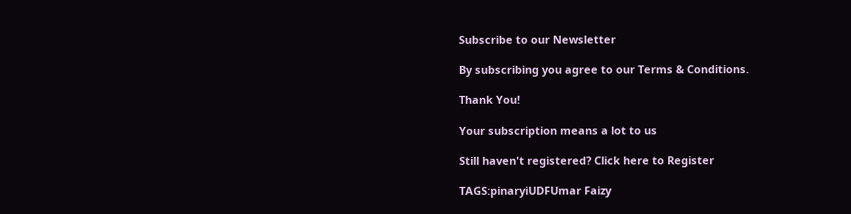Subscribe to our Newsletter

By subscribing you agree to our Terms & Conditions.

Thank You!

Your subscription means a lot to us

Still haven't registered? Click here to Register

TAGS:pinaryiUDFUmar Faizy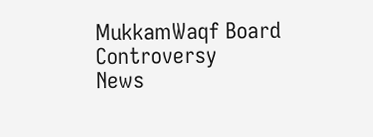MukkamWaqf Board Controversy
News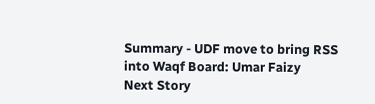Summary - UDF move to bring RSS into Waqf Board: Umar Faizy
Next Story